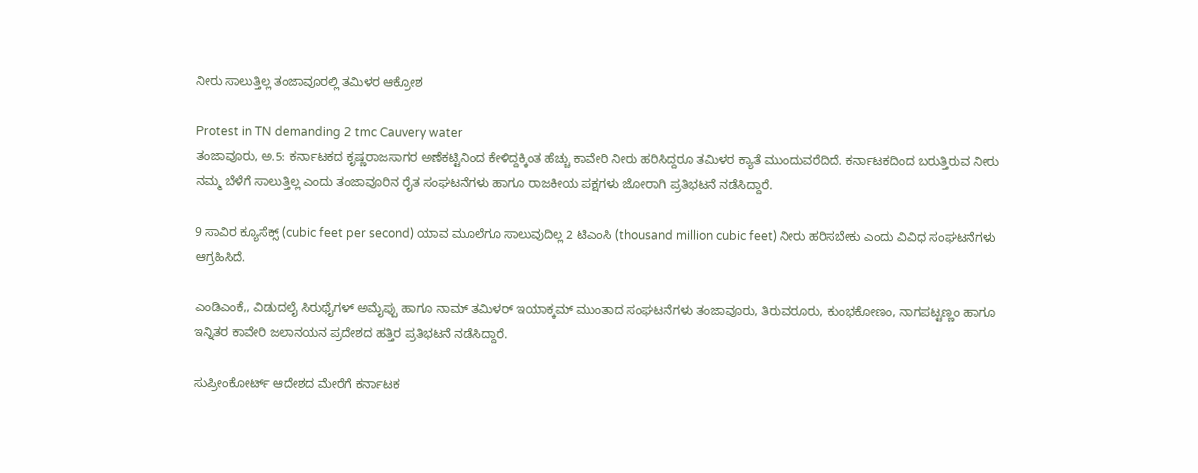ನೀರು ಸಾಲುತ್ತಿಲ್ಲ ತಂಜಾವೂರಲ್ಲಿ ತಮಿಳರ ಆಕ್ರೋಶ

Protest in TN demanding 2 tmc Cauvery water
ತಂಜಾವೂರು, ಅ.5: ಕರ್ನಾಟಕದ ಕೃಷ್ಣರಾಜಸಾಗರ ಅಣೆಕಟ್ಟಿನಿಂದ ಕೇಳಿದ್ದಕ್ಕಿಂತ ಹೆಚ್ಚು ಕಾವೇರಿ ನೀರು ಹರಿಸಿದ್ದರೂ ತಮಿಳರ ಕ್ಯಾತೆ ಮುಂದುವರೆದಿದೆ. ಕರ್ನಾಟಕದಿಂದ ಬರುತ್ತಿರುವ ನೀರು ನಮ್ಮ ಬೆಳೆಗೆ ಸಾಲುತ್ತಿಲ್ಲ ಎಂದು ತಂಜಾವೂರಿನ ರೈತ ಸಂಘಟನೆಗಳು ಹಾಗೂ ರಾಜಕೀಯ ಪಕ್ಷಗಳು ಜೋರಾಗಿ ಪ್ರತಿಭಟನೆ ನಡೆಸಿದ್ದಾರೆ.

9 ಸಾವಿರ ಕ್ಯೂಸೆಕ್ಸ್ (cubic feet per second) ಯಾವ ಮೂಲೆಗೂ ಸಾಲುವುದಿಲ್ಲ 2 ಟಿಎಂಸಿ (thousand million cubic feet) ನೀರು ಹರಿಸಬೇಕು ಎಂದು ವಿವಿಧ ಸಂಘಟನೆಗಳು ಆಗ್ರಹಿಸಿದೆ.

ಎಂಡಿಎಂಕೆ,, ವಿಡುದಲೈ ಸಿರುಥೈಗಳ್ ಅಮೈಪ್ಪು ಹಾಗೂ ನಾಮ್ ತಮಿಳರ್ ಇಯಾಕ್ಕಮ್ ಮುಂತಾದ ಸಂಘಟನೆಗಳು ತಂಜಾವೂರು, ತಿರುವರೂರು, ಕುಂಭಕೋಣಂ, ನಾಗಪಟ್ಟಣ್ಣಂ ಹಾಗೂ ಇನ್ನಿತರ ಕಾವೇರಿ ಜಲಾನಯನ ಪ್ರದೇಶದ ಹತ್ತಿರ ಪ್ರತಿಭಟನೆ ನಡೆಸಿದ್ದಾರೆ.

ಸುಪ್ರೀಂಕೋರ್ಟ್ ಆದೇಶದ ಮೇರೆಗೆ ಕರ್ನಾಟಕ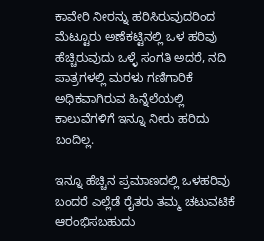ಕಾವೇರಿ ನೀರನ್ನು ಹರಿಸಿರುವುದರಿಂದ ಮೆಟ್ಟೂರು ಅಣೆಕಟ್ಟಿನಲ್ಲಿ ಒಳ ಹರಿವು ಹೆಚ್ಚಿರುವುದು ಒಳ್ಳೆ ಸಂಗತಿ ಅದರೆ, ನದಿ ಪಾತ್ರಗಳಲ್ಲಿ ಮರಳು ಗಣಿಗಾರಿಕೆ ಅಧಿಕವಾಗಿರುವ ಹಿನ್ನೆಲೆಯಲ್ಲಿ ಕಾಲುವೆಗಳಿಗೆ ಇನ್ನೂ ನೀರು ಹರಿದು ಬಂದಿಲ್ಲ.

ಇನ್ನೂ ಹೆಚ್ಚಿನ ಪ್ರಮಾಣದಲ್ಲಿ ಒಳಹರಿವು ಬಂದರೆ ಎಲ್ಲೆಡೆ ರೈತರು ತಮ್ಮ ಚಟುವಟಿಕೆ ಆರಂಭಿಸಬಹುದು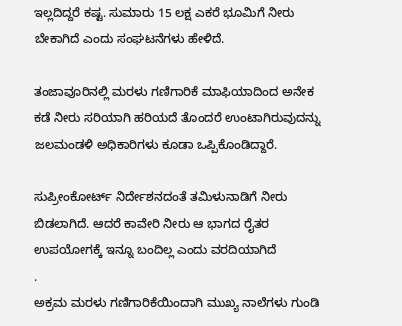ಇಲ್ಲದಿದ್ದರೆ ಕಷ್ಟ. ಸುಮಾರು 15 ಲಕ್ಷ ಎಕರೆ ಭೂಮಿಗೆ ನೀರು ಬೇಕಾಗಿದೆ ಎಂದು ಸಂಘಟನೆಗಳು ಹೇಳಿದೆ.

ತಂಜಾವೂರಿನಲ್ಲಿ ಮರಳು ಗಣಿಗಾರಿಕೆ ಮಾಫಿಯಾದಿಂದ ಅನೇಕ ಕಡೆ ನೀರು ಸರಿಯಾಗಿ ಹರಿಯದೆ ತೊಂದರೆ ಉಂಟಾಗಿರುವುದನ್ನು ಜಲಮಂಡಳಿ ಅಧಿಕಾರಿಗಳು ಕೂಡಾ ಒಪ್ಪಿಕೊಂಡಿದ್ದಾರೆ.

ಸುಪ್ರೀಂಕೋರ್ಟ್ ನಿರ್ದೇಶನದಂತೆ ತಮಿಳುನಾಡಿಗೆ ನೀರು ಬಿಡಲಾಗಿದೆ. ಆದರೆ ಕಾವೇರಿ ನೀರು ಆ ಭಾಗದ ರೈತರ ಉಪಯೋಗಕ್ಕೆ ಇನ್ನೂ ಬಂದಿಲ್ಲ ಎಂದು ವರದಿಯಾಗಿದೆ
.
ಅಕ್ರಮ ಮರಳು ಗಣಿಗಾರಿಕೆಯಿಂದಾಗಿ ಮುಖ್ಯ ನಾಲೆಗಳು ಗುಂಡಿ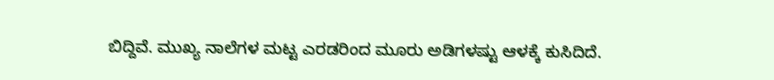ಬಿದ್ದಿವೆ. ಮುಖ್ಯ ನಾಲೆಗಳ ಮಟ್ಟ ಎರಡರಿಂದ ಮೂರು ಅಡಿಗಳಷ್ಟು ಆಳಕ್ಕೆ ಕುಸಿದಿದೆ.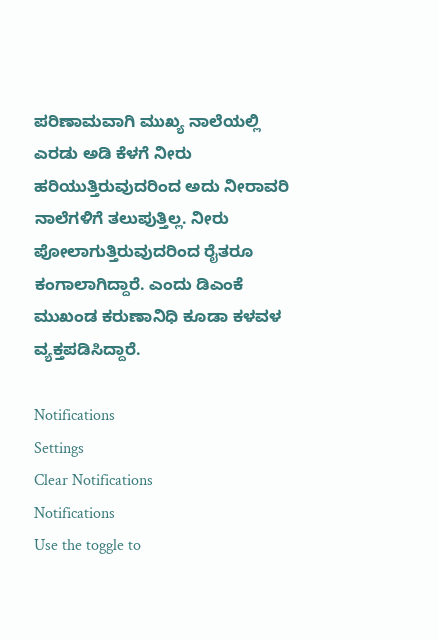ಪರಿಣಾಮವಾಗಿ ಮುಖ್ಯ ನಾಲೆಯಲ್ಲಿ ಎರಡು ಅಡಿ ಕೆಳಗೆ ನೀರು ಹರಿಯುತ್ತಿರುವುದರಿಂದ ಅದು ನೀರಾವರಿ ನಾಲೆಗಳಿಗೆ ತಲುಪುತ್ತಿಲ್ಲ. ನೀರು ಪೋಲಾಗುತ್ತಿರುವುದರಿಂದ ರೈತರೂ ಕಂಗಾಲಾಗಿದ್ದಾರೆ. ಎಂದು ಡಿಎಂಕೆ ಮುಖಂಡ ಕರುಣಾನಿಧಿ ಕೂಡಾ ಕಳವಳ ವ್ಯಕ್ತಪಡಿಸಿದ್ದಾರೆ.

Notifications
Settings
Clear Notifications
Notifications
Use the toggle to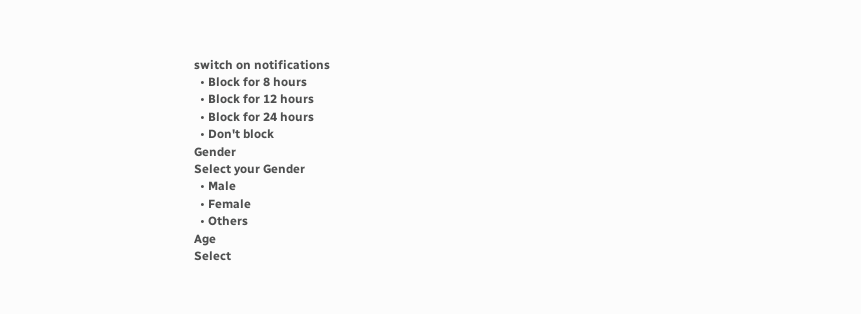switch on notifications
  • Block for 8 hours
  • Block for 12 hours
  • Block for 24 hours
  • Don't block
Gender
Select your Gender
  • Male
  • Female
  • Others
Age
Select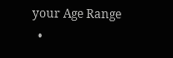your Age Range
  •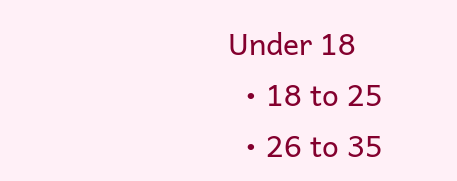Under 18
  • 18 to 25
  • 26 to 35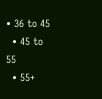• 36 to 45
  • 45 to 55
  • 55+